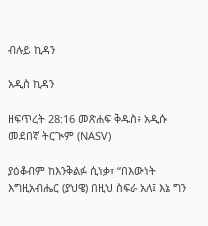ብሉይ ኪዳን

አዲስ ኪዳን

ዘፍጥረት 28:16 መጽሐፍ ቅዱስ፥ አዲሱ መደበኛ ትርጒም (NASV)

ያዕቆብም ከእንቅልፉ ሲነቃ፣ “በእውነት እግዚአብሔር (ያህዌ) በዚህ ስፍራ አለ፤ እኔ ግን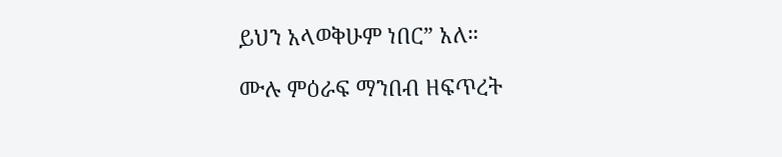ይህን አላወቅሁም ነበር” አለ።

ሙሉ ምዕራፍ ማንበብ ዘፍጥረት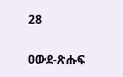28

ዐውደ-ጽሑፍ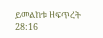ይመልከቱ ዘፍጥረት 28:16